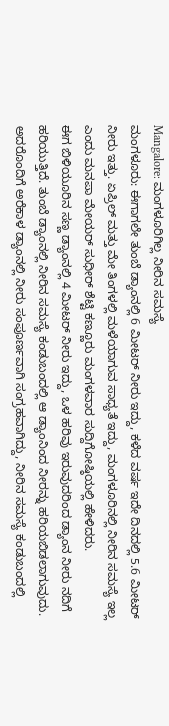Mangalore: ಮಂಗಳೂರಿಗಿಲ್ಲ ನೀರಿನ ಸಮಸ್ಯೆ
ಮಂಗಳೂರು: ಈಗಾಗಲೇ ತುಂಬೆ ಡ್ಯಾಂನಲ್ಲಿ 6 ಮೀಟರ್ ನೀರು ಇದ್ದು, ಕಳೆದ ವರ್ಷ ಇದೇ ದಿನದಲ್ಲಿ 5.6 ಮೀಟರ್ ನೀರು ಇತ್ತು. ಏಪ್ರಿಲ್ ಮತ್ತು ಮೇ ತಿಂಗಳಲ್ಲಿ ಮಳೆಯಾಗುವ ಸಾಧ್ಯತೆ ಇದ್ದು, ಮಂಗಳೂರಿನಲ್ಲಿ ನೀರಿನ ಸಮಸ್ಯೆ ಇಲ್ಲ ಎಂದು ಮನಪಾ ಮೇಯರ್ ಸುಧೀರ್ ಶೆಟ್ಟಿ ಕಣ್ಣೂರು ಮಂಗಳವಾರ ಸುದ್ದಿಗೋಷ್ಠಿಯಲ್ಲಿ ಹೇಳಿದರು.
ಈಗ ಬಿಳಿಯೂರಿನ ಸಣ್ಣ ಡ್ಯಾಂನಲ್ಲಿ 4 ಮೀಟರ್ ನೀರು ಇದ್ದು, ಒಳ ಹರಿವು ಇರುವುದರಿಂದ ಡ್ಯಾಂನ ನೀರು ನದಿಗೆ ಹರಿಯುತ್ತಿದೆ. ತುಂಬೆ ಡ್ಯಾಂನಲ್ಲಿ ನೀರಿನ ಸಮಸ್ಯೆ ಕಂಡುಬಂದಲ್ಲಿ ಆ ಡ್ಯಾಂನಿಂದ ನೀರನ್ನು ಹರಿಯಬಿಡಲಾಗುವುದು. ಅದರೊಂದಿಗೆ ಅರೆಕಾಳ ಡ್ಯಾಂನಲ್ಲಿ ನೀರು ಸಂಪೂರ್ಣವಾಗಿ ಸಂಗ್ರಹವಾಗಿದ್ದು, ನೀರಿನ ಸಮಸ್ಯೆ ಕಂಡುಬಂದಲ್ಲಿ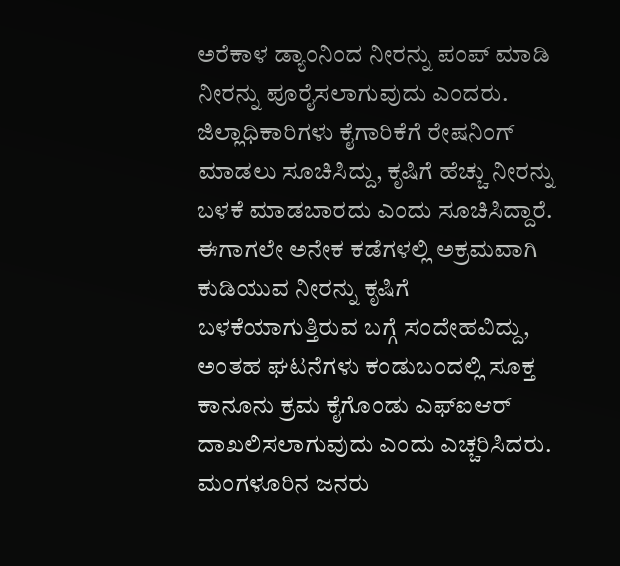ಅರೆಕಾಳ ಡ್ಯಾಂನಿಂದ ನೀರನ್ನು ಪಂಪ್ ಮಾಡಿ ನೀರನ್ನು ಪೂರೈಸಲಾಗುವುದು ಎಂದರು.
ಜಿಲ್ಲಾಧಿಕಾರಿಗಳು ಕೈಗಾರಿಕೆಗೆ ರೇಷನಿಂಗ್ ಮಾಡಲು ಸೂಚಿಸಿದ್ದು, ಕೃಷಿಗೆ ಹೆಚ್ಚು ನೀರನ್ನು ಬಳಕೆ ಮಾಡಬಾರದು ಎಂದು ಸೂಚಿಸಿದ್ದಾರೆ. ಈಗಾಗಲೇ ಅನೇಕ ಕಡೆಗಳಲ್ಲಿ ಅಕ್ರಮವಾಗಿ ಕುಡಿಯುವ ನೀರನ್ನು ಕೃಷಿಗೆ ಬಳಕೆಯಾಗುತ್ತಿರುವ ಬಗ್ಗೆ ಸಂದೇಹವಿದ್ದು, ಅಂತಹ ಘಟನೆಗಳು ಕಂಡುಬಂದಲ್ಲಿ ಸೂಕ್ತ ಕಾನೂನು ಕ್ರಮ ಕೈಗೊಂಡು ಎಫ್ಐಆರ್ ದಾಖಲಿಸಲಾಗುವುದು ಎಂದು ಎಚ್ಚರಿಸಿದರು.
ಮಂಗಳೂರಿನ ಜನರು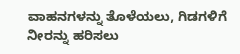ವಾಹನಗಳನ್ನು ತೊಳೆಯಲು, ಗಿಡಗಳಿಗೆ ನೀರನ್ನು ಹರಿಸಲು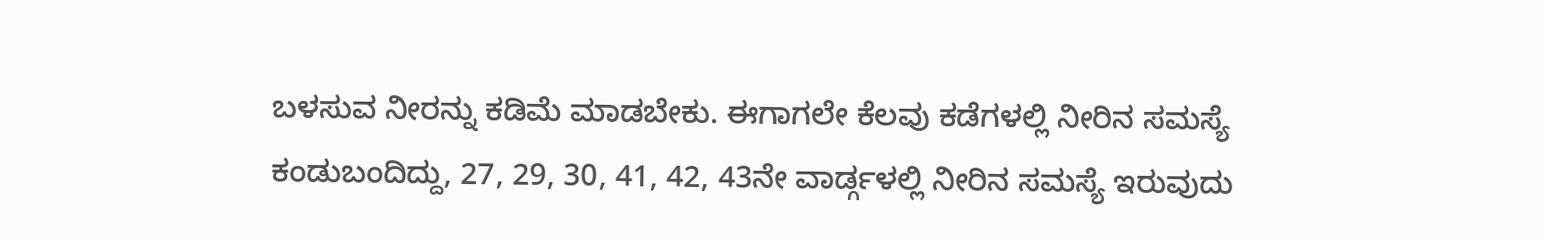ಬಳಸುವ ನೀರನ್ನು ಕಡಿಮೆ ಮಾಡಬೇಕು. ಈಗಾಗಲೇ ಕೆಲವು ಕಡೆಗಳಲ್ಲಿ ನೀರಿನ ಸಮಸ್ಯೆ ಕಂಡುಬಂದಿದ್ದು, 27, 29, 30, 41, 42, 43ನೇ ವಾರ್ಡ್ಗಳಲ್ಲಿ ನೀರಿನ ಸಮಸ್ಯೆ ಇರುವುದು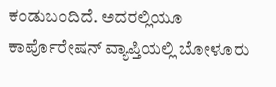ಕಂಡುಬಂದಿದೆ. ಅದರಲ್ಲಿಯೂ ಕಾರ್ಪೊರೇಷನ್ ವ್ಯಾಪ್ತಿಯಲ್ಲಿ ಬೋಳೂರು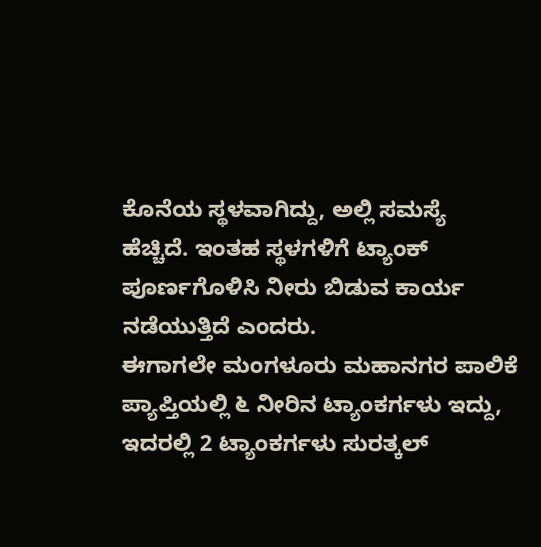ಕೊನೆಯ ಸ್ಥಳವಾಗಿದ್ದು, ಅಲ್ಲಿ ಸಮಸ್ಯೆ ಹೆಚ್ಚಿದೆ. ಇಂತಹ ಸ್ಥಳಗಳಿಗೆ ಟ್ಯಾಂಕ್ ಪೂರ್ಣಗೊಳಿಸಿ ನೀರು ಬಿಡುವ ಕಾರ್ಯ ನಡೆಯುತ್ತಿದೆ ಎಂದರು.
ಈಗಾಗಲೇ ಮಂಗಳೂರು ಮಹಾನಗರ ಪಾಲಿಕೆ ಪ್ಯಾಪ್ತಿಯಲ್ಲಿ ೬ ನೀರಿನ ಟ್ಯಾಂಕರ್ಗಳು ಇದ್ದು, ಇದರಲ್ಲಿ 2 ಟ್ಯಾಂಕರ್ಗಳು ಸುರತ್ಕಲ್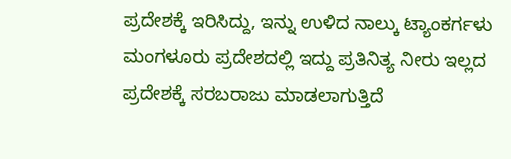ಪ್ರದೇಶಕ್ಕೆ ಇರಿಸಿದ್ದು, ಇನ್ನು ಉಳಿದ ನಾಲ್ಕು ಟ್ಯಾಂಕರ್ಗಳು ಮಂಗಳೂರು ಪ್ರದೇಶದಲ್ಲಿ ಇದ್ದು ಪ್ರತಿನಿತ್ಯ ನೀರು ಇಲ್ಲದ ಪ್ರದೇಶಕ್ಕೆ ಸರಬರಾಜು ಮಾಡಲಾಗುತ್ತಿದೆ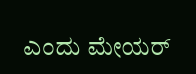ಎಂದು ಮೇಯರ್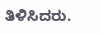ತಿಳಿಸಿದರು.